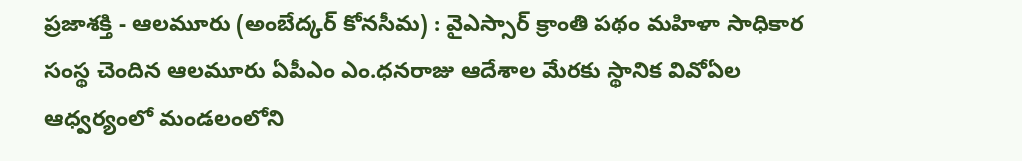ప్రజాశక్తి - ఆలమూరు (అంబేద్కర్ కోనసీమ) : వైఎస్సార్ క్రాంతి పథం మహిళా సాధికార సంస్థ చెందిన ఆలమూరు ఏపీఎం ఎం.ధనరాజు ఆదేశాల మేరకు స్థానిక వివోఏల ఆధ్వర్యంలో మండలంలోని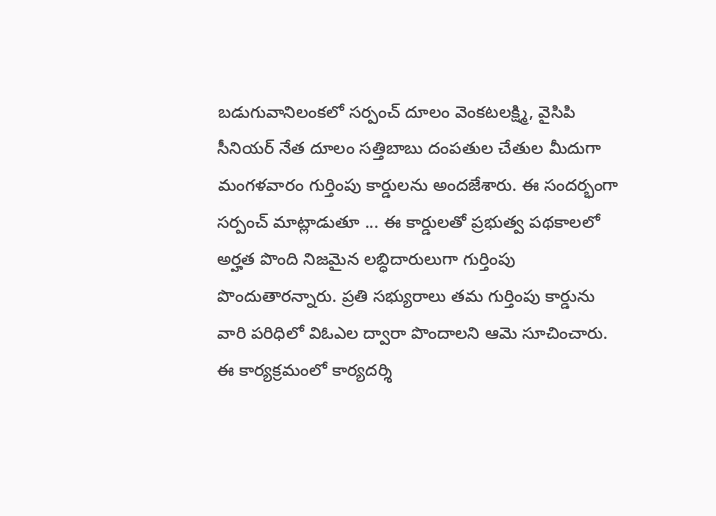బడుగువానిలంకలో సర్పంచ్ దూలం వెంకటలక్ష్మి, వైసిపి సీనియర్ నేత దూలం సత్తిబాబు దంపతుల చేతుల మీదుగా మంగళవారం గుర్తింపు కార్డులను అందజేశారు. ఈ సందర్భంగా సర్పంచ్ మాట్లాడుతూ ... ఈ కార్డులతో ప్రభుత్వ పథకాలలో అర్హత పొంది నిజమైన లబ్ధిదారులుగా గుర్తింపు పొందుతారన్నారు. ప్రతి సభ్యురాలు తమ గుర్తింపు కార్డును వారి పరిధిలో విఓఎల ద్వారా పొందాలని ఆమె సూచించారు. ఈ కార్యక్రమంలో కార్యదర్శి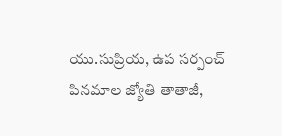యు.సుప్రియ, ఉప సర్పంచ్ పినమాల జ్యోతి తాతాజీ,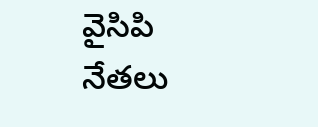వైసిపి నేతలు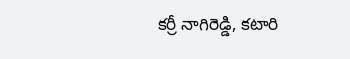కర్రీ నాగిరెడ్డి, కటారి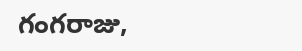గంగరాజు,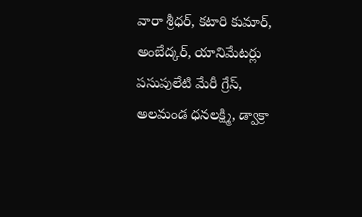వారా శ్రీధర్, కటారి కుమార్, అంబేద్కర్, యానిమేటర్లు పసుపులేటి మేరీ గ్రేస్, అలమండ ధనలక్ష్మి, డ్వాక్రా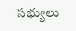సభ్యులు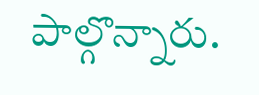పాల్గొన్నారు.